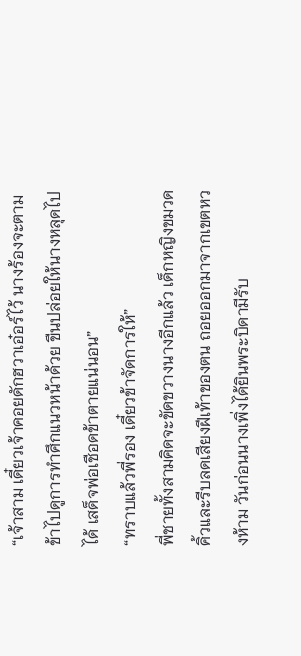“เจ้าสาม เดี๋ยวเจ้าคอยดักฮวาเอ๋อร์ไว้ นางร้องจะตามข้าไปดูการทำศึกแนวหน้าด้วย ขืนปล่อยให้นางหลุดไปได้ เสด็จพ่อเชือดข้าตายแน่นอน”
“ทราบแล้วพี่รอง เดี๋ยวข้าจัดการให้”
พี่ชายทั้งสามคิดจะขัดขวางนางอีกแล้ว เด็กหญิงขมวดคิ้วและรีบลดเสียงฝีเท้าของตน ถอยออกมาจากเขตหวงห้าม วันก่อนนางเพิ่งได้ยินพระบิดามีรับ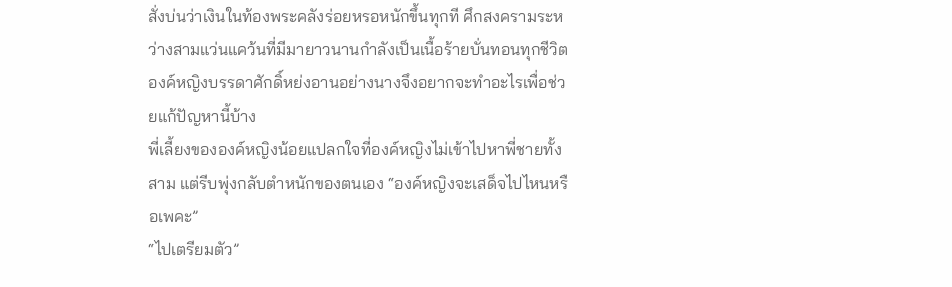สั่งบ่นว่าเงินในท้องพระคลังร่อยหรอหนักขึ้นทุกที ศึกสงครามระหว่างสามแว่นแคว้นที่มีมายาวนานกำลังเป็นเนื้อร้ายบั่นทอนทุกชีวิต องค์หญิงบรรดาศักดิ์หย่งอานอย่างนางจึงอยากจะทำอะไรเพื่อช่วยแก้ปัญหานี้บ้าง
พี่เลี้ยงขององค์หญิงน้อยแปลกใจที่องค์หญิงไม่เข้าไปหาพี่ชายทั้งสาม แต่รีบพุ่งกลับตำหนักของตนเอง “องค์หญิงจะเสด็จไปไหนหรือเพคะ”
“ไปเตรียมตัว”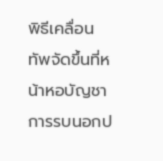พิธีเคลื่อนทัพจัดขึ้นที่หน้าหอบัญชาการรบนอกป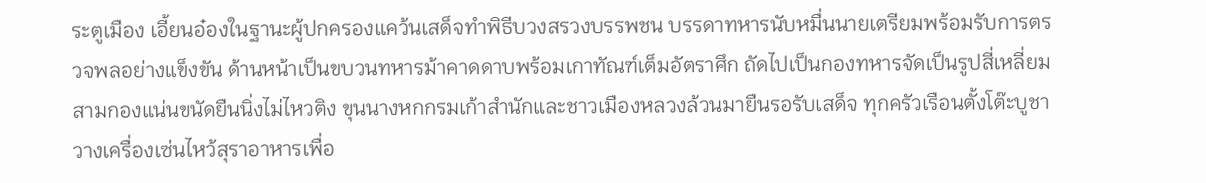ระตูเมือง เอี้ยนอ๋องในฐานะผู้ปกครองแคว้นเสด็จทำพิธีบวงสรวงบรรพชน บรรดาทหารนับหมื่นนายเตรียมพร้อมรับการตรวจพลอย่างแข็งขัน ด้านหน้าเป็นขบวนทหารม้าคาดดาบพร้อมเกาทัณฑ์เต็มอัตราศึก ถัดไปเป็นกองทหารจัดเป็นรูปสี่เหลี่ยมสามกองแน่นขนัดยืนนิ่งไม่ไหวติง ขุนนางหกกรมเก้าสำนักและชาวเมืองหลวงล้วนมายืนรอรับเสด็จ ทุกครัวเรือนตั้งโต๊ะบูชา วางเครื่องเซ่นไหว้สุราอาหารเพื่อ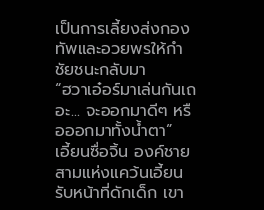เป็นการเลี้ยงส่งกองทัพและอวยพรให้กำชัยชนะกลับมา
“ฮวาเอ๋อร์มาเล่นกันเถอะ... จะออกมาดีๆ หรือออกมาทั้งน้ำตา”
เอี้ยนซื่อจิ้น องค์ชายสามแห่งแคว้นเอี้ยนรับหน้าที่ดักเด็ก เขา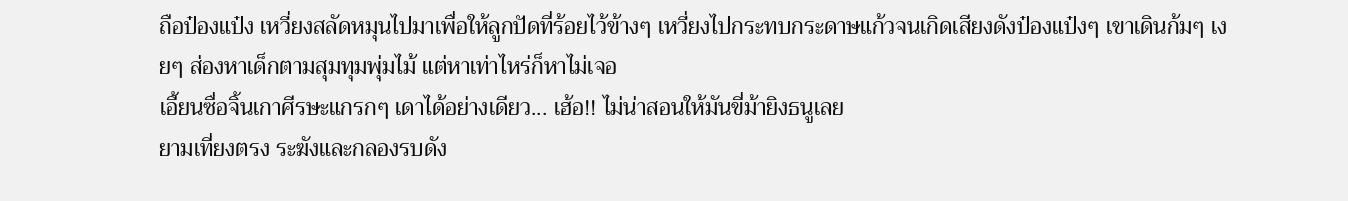ถือป๋องแป๋ง เหวี่ยงสลัดหมุนไปมาเพื่อให้ลูกปัดที่ร้อยไว้ข้างๆ เหวี่ยงไปกระทบกระดาษแก้วจนเกิดเสียงดังป๋องแป๋งๆ เขาเดินก้มๆ เงยๆ ส่องหาเด็กตามสุมทุมพุ่มไม้ แต่หาเท่าไหร่ก็หาไม่เจอ
เอี้ยนซื่อจิ้นเกาศีรษะแกรกๆ เดาได้อย่างเดียว... เฮ้อ!! ไม่น่าสอนให้มันขี่ม้ายิงธนูเลย
ยามเที่ยงตรง ระฆังและกลองรบดัง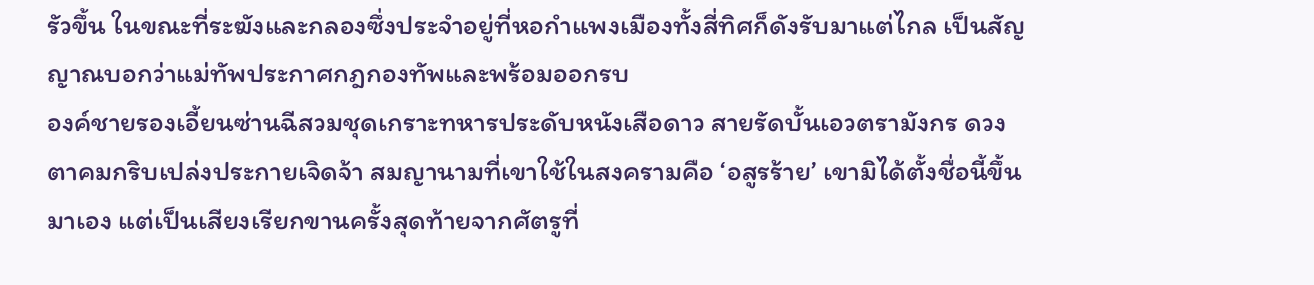รัวขึ้น ในขณะที่ระฆังและกลองซึ่งประจำอยู่ที่หอกำแพงเมืองทั้งสี่ทิศก็ดังรับมาแต่ไกล เป็นสัญญาณบอกว่าแม่ทัพประกาศกฎกองทัพและพร้อมออกรบ
องค์ชายรองเอี้ยนซ่านฉีสวมชุดเกราะทหารประดับหนังเสือดาว สายรัดบั้นเอวตรามังกร ดวงตาคมกริบเปล่งประกายเจิดจ้า สมญานามที่เขาใช้ในสงครามคือ ‘อสูรร้าย’ เขามิได้ตั้งชื่อนี้ขึ้นมาเอง แต่เป็นเสียงเรียกขานครั้งสุดท้ายจากศัตรูที่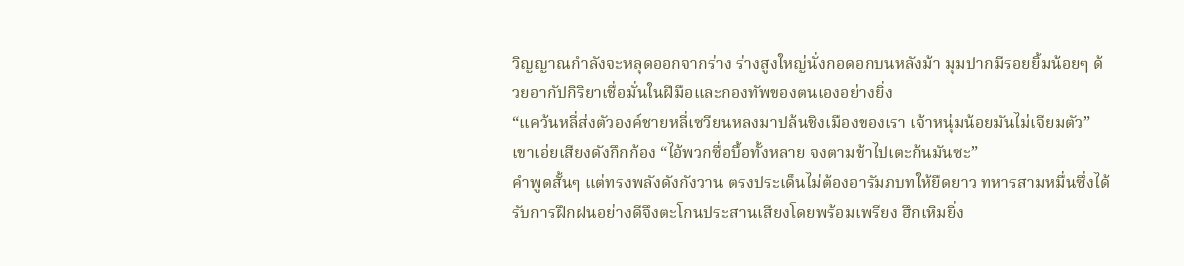วิญญาณกำลังจะหลุดออกจากร่าง ร่างสูงใหญ่นั่งกอดอกบนหลังม้า มุมปากมีรอยยิ้มน้อยๆ ด้วยอากัปกิริยาเชื่อมั่นในฝีมือและกองทัพของตนเองอย่างยิ่ง
“แคว้นหลี่ส่งตัวองค์ชายหลี่เซวียนหลงมาปล้นชิงเมืองของเรา เจ้าหนุ่มน้อยมันไม่เจียมตัว” เขาเอ่ยเสียงดังกึกก้อง “ไอ้พวกซื่อบื้อทั้งหลาย จงตามข้าไปเตะก้นมันซะ”
คำพูดสั้นๆ แต่ทรงพลังดังกังวาน ตรงประเด็นไม่ต้องอารัมภบทให้ยืดยาว ทหารสามหมื่นซึ่งได้รับการฝึกฝนอย่างดีจึงตะโกนประสานเสียงโดยพร้อมเพรียง ฮึกเหิมยิ่ง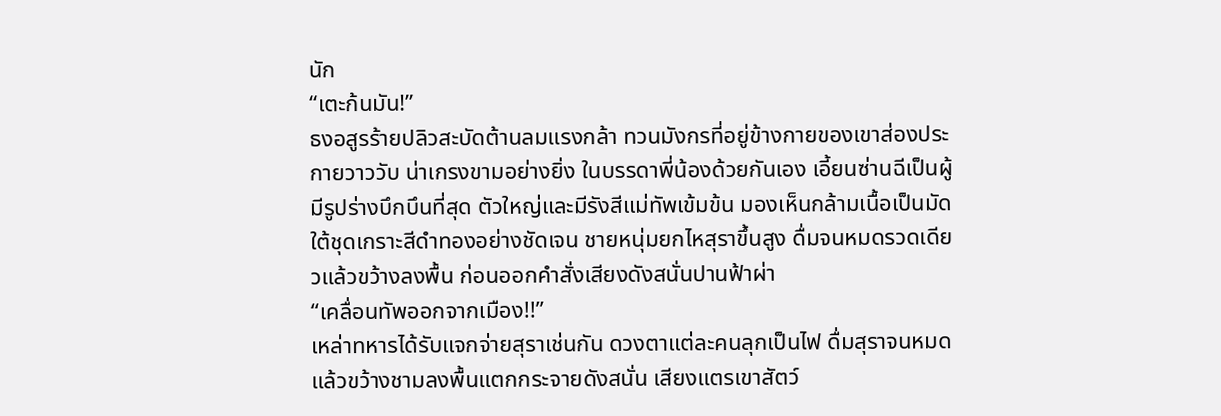นัก
“เตะก้นมัน!”
ธงอสูรร้ายปลิวสะบัดต้านลมแรงกล้า ทวนมังกรที่อยู่ข้างกายของเขาส่องประกายวาววับ น่าเกรงขามอย่างยิ่ง ในบรรดาพี่น้องด้วยกันเอง เอี้ยนซ่านฉีเป็นผู้มีรูปร่างบึกบึนที่สุด ตัวใหญ่และมีรังสีแม่ทัพเข้มข้น มองเห็นกล้ามเนื้อเป็นมัดใต้ชุดเกราะสีดำทองอย่างชัดเจน ชายหนุ่มยกไหสุราขึ้นสูง ดื่มจนหมดรวดเดียวแล้วขว้างลงพื้น ก่อนออกคำสั่งเสียงดังสนั่นปานฟ้าผ่า
“เคลื่อนทัพออกจากเมือง!!”
เหล่าทหารได้รับแจกจ่ายสุราเช่นกัน ดวงตาแต่ละคนลุกเป็นไฟ ดื่มสุราจนหมดแล้วขว้างชามลงพื้นแตกกระจายดังสนั่น เสียงแตรเขาสัตว์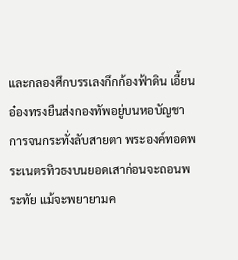และกลองศึกบรรเลงกึกก้องฟ้าดิน เอี้ยนอ๋องทรงยืนส่งกองทัพอยู่บนหอบัญชาการจนกระทั่งลับสายตา พระองค์ทอดพระเนตรทิวธงบนยอดเสาก่อนจะถอนพระทัย แม้จะพยายามค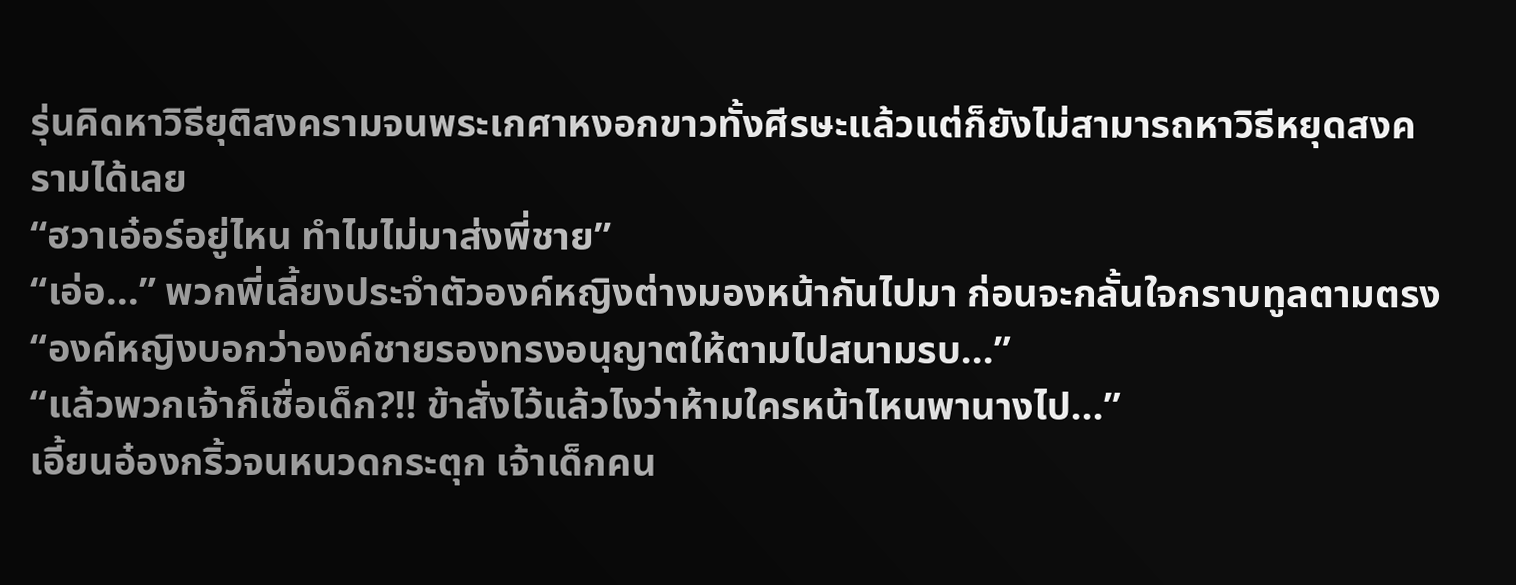รุ่นคิดหาวิธียุติสงครามจนพระเกศาหงอกขาวทั้งศีรษะแล้วแต่ก็ยังไม่สามารถหาวิธีหยุดสงครามได้เลย
“ฮวาเอ๋อร์อยู่ไหน ทำไมไม่มาส่งพี่ชาย”
“เอ่อ...” พวกพี่เลี้ยงประจำตัวองค์หญิงต่างมองหน้ากันไปมา ก่อนจะกลั้นใจกราบทูลตามตรง “องค์หญิงบอกว่าองค์ชายรองทรงอนุญาตให้ตามไปสนามรบ...”
“แล้วพวกเจ้าก็เชื่อเด็ก?!! ข้าสั่งไว้แล้วไงว่าห้ามใครหน้าไหนพานางไป...”
เอี้ยนอ๋องกริ้วจนหนวดกระตุก เจ้าเด็กคน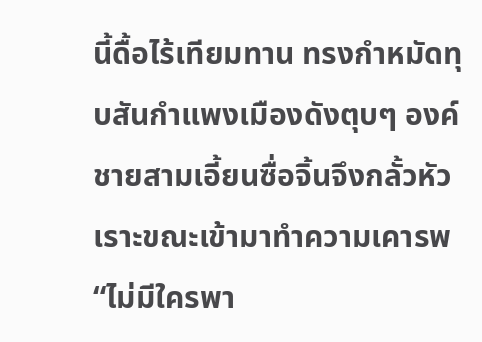นี้ดื้อไร้เทียมทาน ทรงกำหมัดทุบสันกำแพงเมืองดังตุบๆ องค์ชายสามเอี้ยนซื่อจิ้นจึงกลั้วหัวเราะขณะเข้ามาทำความเคารพ “ไม่มีใครพา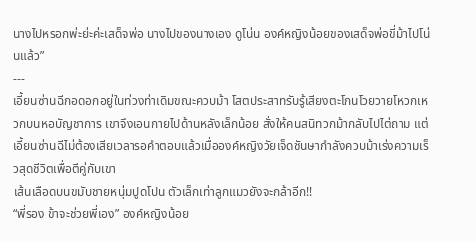นางไปหรอกพ่ะย่ะค่ะเสด็จพ่อ นางไปของนางเอง ดูโน่น องค์หญิงน้อยของเสด็จพ่อขี่ม้าไปโน่นแล้ว”
---
เอี้ยนซ่านฉีกอดอกอยู่ในท่วงท่าเดิมขณะควบม้า โสตประสาทรับรู้เสียงตะโกนโวยวายโหวกเหวกบนหอบัญชาการ เขาจึงเอนกายไปด้านหลังเล็กน้อย สั่งให้คนสนิทวกม้ากลับไปไต่ถาม แต่เอี้ยนซ่านฉีไม่ต้องเสียเวลารอคำตอบแล้วเมื่อองค์หญิงวัยเจ็ดชันษากำลังควบม้าเร่งความเร็วสุดชีวิตเพื่อตีคู่กับเขา
เส้นเลือดบนขมับชายหนุ่มปูดโปน ตัวเล็กเท่าลูกแมวยังจะกล้าอีก!!
“พี่รอง ข้าจะช่วยพี่เอง” องค์หญิงน้อย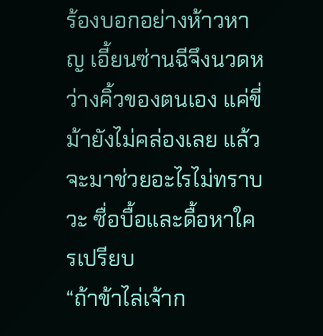ร้องบอกอย่างห้าวหาญ เอี้ยนซ่านฉีจึงนวดหว่างคิ้วของตนเอง แค่ขี่ม้ายังไม่คล่องเลย แล้วจะมาช่วยอะไรไม่ทราบวะ ซื่อบื้อและดื้อหาใครเปรียบ
“ถ้าข้าไล่เจ้าก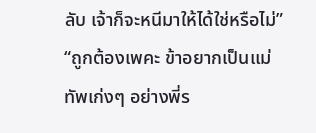ลับ เจ้าก็จะหนีมาให้ได้ใช่หรือไม่”
“ถูกต้องเพคะ ข้าอยากเป็นแม่ทัพเก่งๆ อย่างพี่ร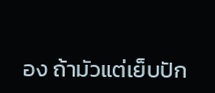อง ถ้ามัวแต่เย็บปัก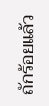ถักร้อยแล้ว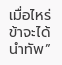เมื่อไหร่ข้าจะได้นำทัพ”